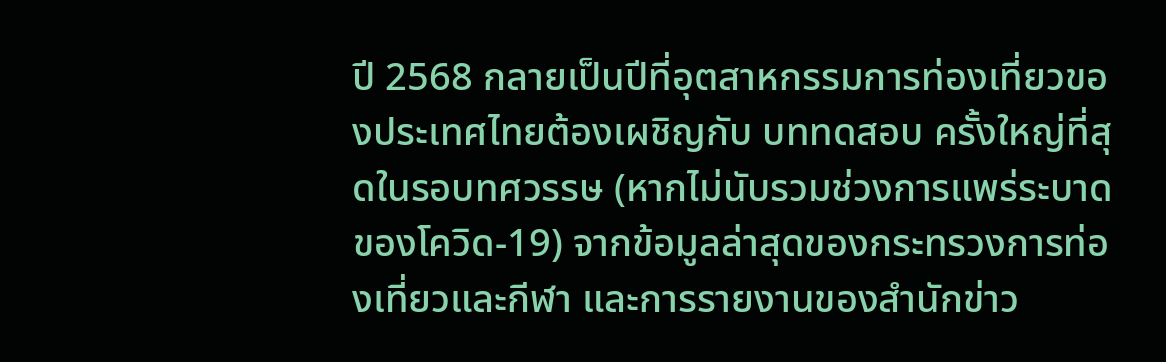ปี 2568 กลายเป็นปีที่อุตสาหกรรมการท่องเที่ยวของประเทศไทยต้องเผชิญกับ บททดสอบ ครั้งใหญ่ที่สุดในรอบทศวรรษ (หากไม่นับรวมช่วงการแพร่ระบาดของโควิด-19) จากข้อมูลล่าสุดของกระทรวงการท่องเที่ยวและกีฬา และการรายงานของสำนักข่าว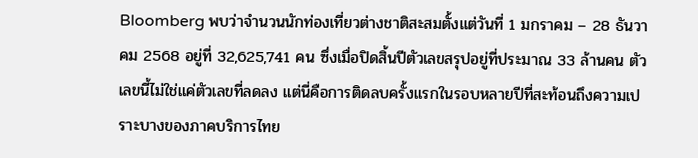Bloomberg พบว่าจำนวนนักท่องเที่ยวต่างชาติสะสมตั้งแต่วันที่ 1 มกราคม – 28 ธันวาคม 2568 อยู่ที่ 32,625,741 คน ซึ่งเมื่อปิดสิ้นปีตัวเลขสรุปอยู่ที่ประมาณ 33 ล้านคน ตัวเลขนี้ไม่ใช่แค่ตัวเลขที่ลดลง แต่นี่คือการติดลบครั้งแรกในรอบหลายปีที่สะท้อนถึงความเปราะบางของภาคบริการไทย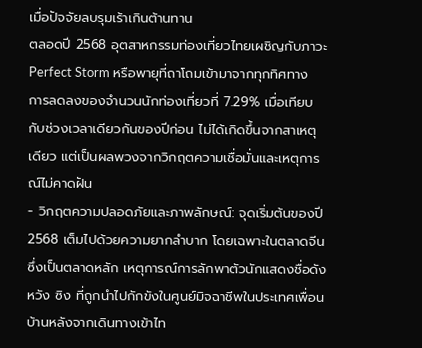เมื่อปัจจัยลบรุมเร้าเกินต้านทาน
ตลอดปี 2568 อุตสาหกรรมท่องเที่ยวไทยเผชิญกับภาวะ Perfect Storm หรือพายุที่ถาโถมเข้ามาจากทุกทิศทาง การลดลงของจำนวนนักท่องเที่ยวที่ 7.29% เมื่อเทียบกับช่วงเวลาเดียวกันของปีก่อน ไม่ได้เกิดขึ้นจากสาเหตุเดียว แต่เป็นผลพวงจากวิกฤตความเชื่อมั่นและเหตุการณ์ไม่คาดฝัน
- วิกฤตความปลอดภัยและภาพลักษณ์: จุดเริ่มต้นของปี 2568 เต็มไปด้วยความยากลำบาก โดยเฉพาะในตลาดจีนซึ่งเป็นตลาดหลัก เหตุการณ์การลักพาตัวนักแสดงชื่อดัง หวัง ซิง ที่ถูกนำไปกักขังในศูนย์มิจฉาชีพในประเทศเพื่อนบ้านหลังจากเดินทางเข้าไท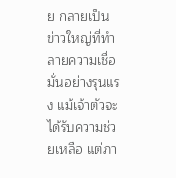ย กลายเป็นข่าวใหญ่ที่ทำลายความเชื่อมั่นอย่างรุนแรง แม้เจ้าตัวจะได้รับความช่วยเหลือ แต่ภา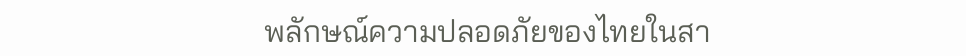พลักษณ์ความปลอดภัยของไทยในสา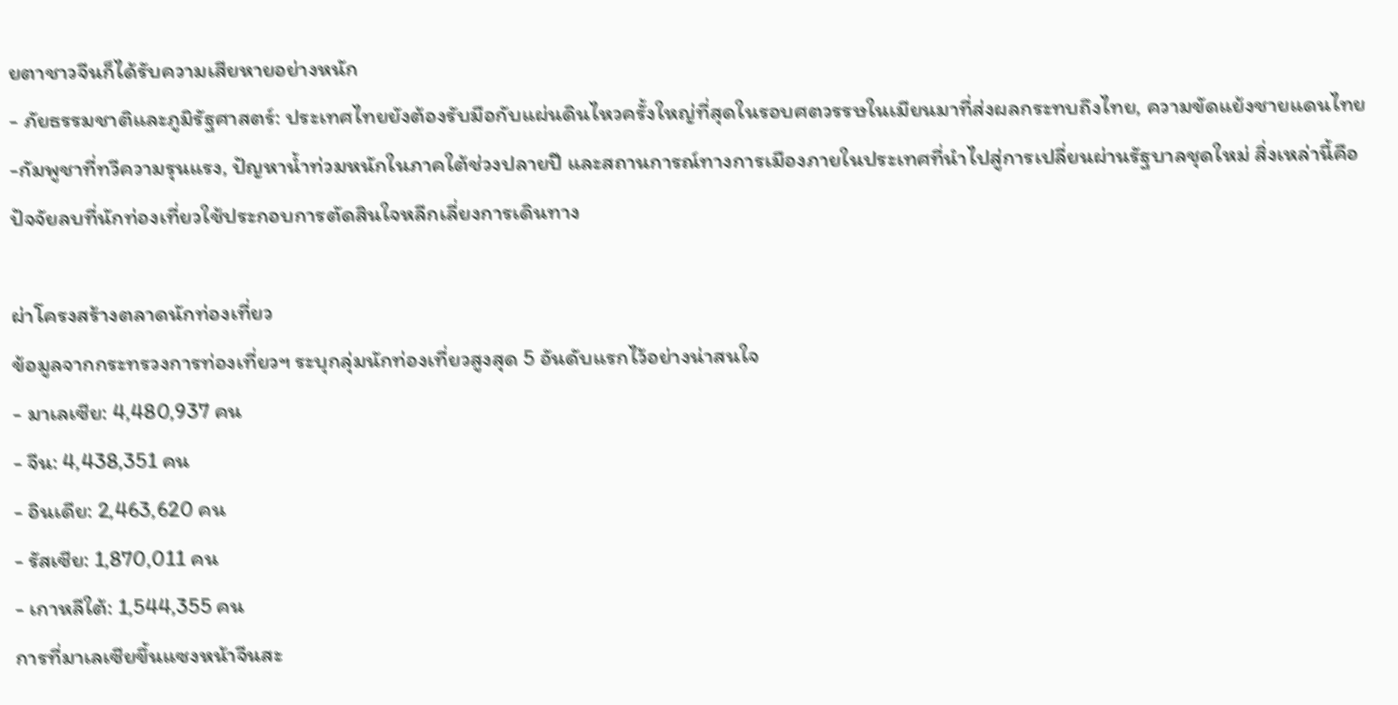ยตาชาวจีนก็ได้รับความเสียหายอย่างหนัก
- ภัยธรรมชาติและภูมิรัฐศาสตร์: ประเทศไทยยังต้องรับมือกับแผ่นดินไหวครั้งใหญ่ที่สุดในรอบศตวรรษในเมียนมาที่ส่งผลกระทบถึงไทย, ความขัดแย้งชายแดนไทย-กัมพูชาที่ทวีความรุนแรง, ปัญหาน้ำท่วมหนักในภาคใต้ช่วงปลายปี และสถานการณ์ทางการเมืองภายในประเทศที่นำไปสู่การเปลี่ยนผ่านรัฐบาลชุดใหม่ สิ่งเหล่านี้คือปัจจัยลบที่นักท่องเที่ยวใช้ประกอบการตัดสินใจหลีกเลี่ยงการเดินทาง

ผ่าโครงสร้างตลาดนักท่องเที่ยว
ข้อมูลจากกระทรวงการท่องเที่ยวฯ ระบุกลุ่มนักท่องเที่ยวสูงสุด 5 อันดับแรกไว้อย่างน่าสนใจ
- มาเลเซีย: 4,480,937 คน
- จีน: 4,438,351 คน
- อินเดีย: 2,463,620 คน
- รัสเซีย: 1,870,011 คน
- เกาหลีใต้: 1,544,355 คน
การที่มาเลเซียขึ้นแซงหน้าจีนสะ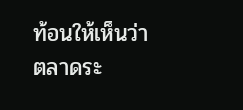ท้อนให้เห็นว่า ตลาดระ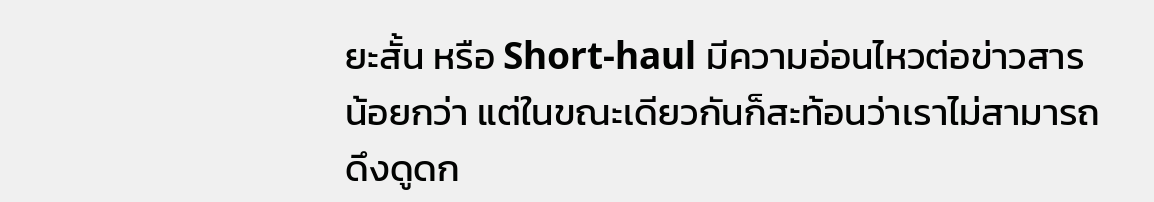ยะสั้น หรือ Short-haul มีความอ่อนไหวต่อข่าวสารน้อยกว่า แต่ในขณะเดียวกันก็สะท้อนว่าเราไม่สามารถดึงดูดก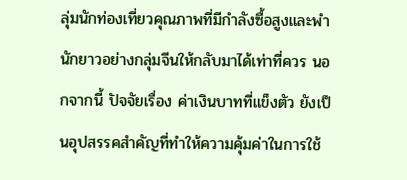ลุ่มนักท่องเที่ยวคุณภาพที่มีกำลังซื้อสูงและพำนักยาวอย่างกลุ่มจีนให้กลับมาได้เท่าที่ควร นอกจากนี้ ปัจจัยเรื่อง ค่าเงินบาทที่แข็งตัว ยังเป็นอุปสรรคสำคัญที่ทำให้ความคุ้มค่าในการใช้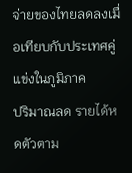จ่ายของไทยลดลงเมื่อเทียบกับประเทศคู่แข่งในภูมิภาค
ปริมาณลด รายได้หดตัวตาม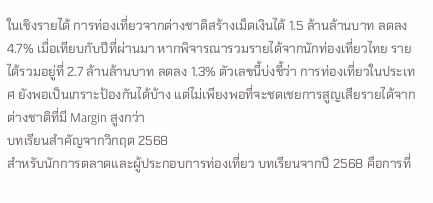ในเชิงรายได้ การท่องเที่ยวจากต่างชาติสร้างเม็ดเงินได้ 1.5 ล้านล้านบาท ลดลง 4.7% เมื่อเทียบกับปีที่ผ่านมา หากพิจารณารวมรายได้จากนักท่องเที่ยวไทย รายได้รวมอยู่ที่ 2.7 ล้านล้านบาท ลดลง 1.3% ตัวเลขนี้บ่งชี้ว่า การท่องเที่ยวในประเทศ ยังพอเป็นเกราะป้องกันได้บ้าง แต่ไม่เพียงพอที่จะชดเชยการสูญเสียรายได้จากต่างชาติที่มี Margin สูงกว่า
บทเรียนสำคัญจากวิกฤต 2568
สำหรับนักการตลาดและผู้ประกอบการท่องเที่ยว บทเรียนจากปี 2568 คือการที่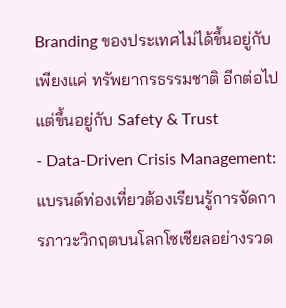Branding ของประเทศไม่ได้ขึ้นอยู่กับเพียงแค่ ทรัพยากรธรรมชาติ อีกต่อไป แต่ขึ้นอยู่กับ Safety & Trust
- Data-Driven Crisis Management: แบรนด์ท่องเที่ยวต้องเรียนรู้การจัดการภาวะวิกฤตบนโลกโซเชียลอย่างรวด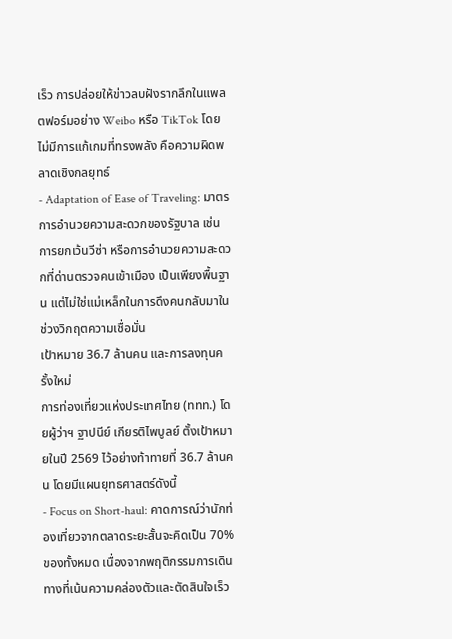เร็ว การปล่อยให้ข่าวลบฝังรากลึกในแพลตฟอร์มอย่าง Weibo หรือ TikTok โดยไม่มีการแก้เกมที่ทรงพลัง คือความผิดพลาดเชิงกลยุทธ์
- Adaptation of Ease of Traveling: มาตรการอำนวยความสะดวกของรัฐบาล เช่น การยกเว้นวีซ่า หรือการอำนวยความสะดวกที่ด่านตรวจคนเข้าเมือง เป็นเพียงพื้นฐาน แต่ไม่ใช่แม่เหล็กในการดึงคนกลับมาในช่วงวิกฤตความเชื่อมั่น
เป้าหมาย 36.7 ล้านคน และการลงทุนครั้งใหม่
การท่องเที่ยวแห่งประเทศไทย (ททท.) โดยผู้ว่าฯ ฐาปนีย์ เกียรติไพบูลย์ ตั้งเป้าหมายในปี 2569 ไว้อย่างท้าทายที่ 36.7 ล้านคน โดยมีแผนยุทธศาสตร์ดังนี้
- Focus on Short-haul: คาดการณ์ว่านักท่องเที่ยวจากตลาดระยะสั้นจะคิดเป็น 70% ของทั้งหมด เนื่องจากพฤติกรรมการเดินทางที่เน้นความคล่องตัวและตัดสินใจเร็ว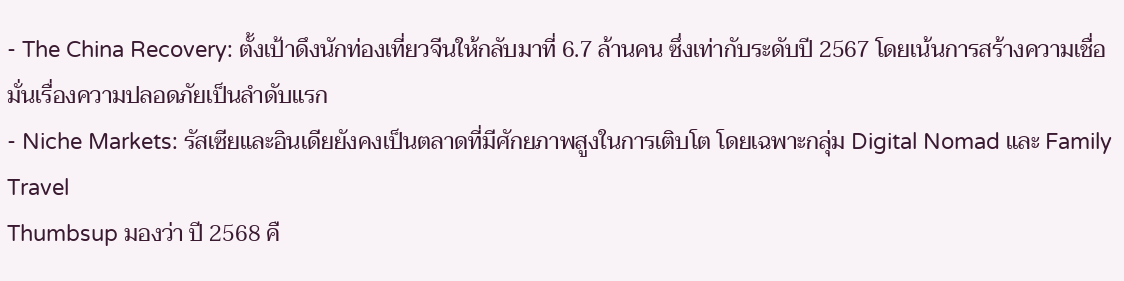- The China Recovery: ตั้งเป้าดึงนักท่องเที่ยวจีนให้กลับมาที่ 6.7 ล้านคน ซึ่งเท่ากับระดับปี 2567 โดยเน้นการสร้างความเชื่อมั่นเรื่องความปลอดภัยเป็นลำดับแรก
- Niche Markets: รัสเซียและอินเดียยังคงเป็นตลาดที่มีศักยภาพสูงในการเติบโต โดยเฉพาะกลุ่ม Digital Nomad และ Family Travel
Thumbsup มองว่า ปี 2568 คื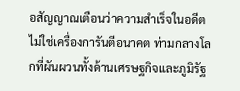อสัญญาณเตือนว่าความสำเร็จในอดีตไม่ใช่เครื่องการันตีอนาคต ท่ามกลางโลกที่ผันผวนทั้งด้านเศรษฐกิจและภูมิรัฐ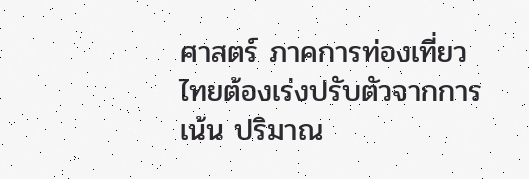ศาสตร์ ภาคการท่องเที่ยวไทยต้องเร่งปรับตัวจากการเน้น ปริมาณ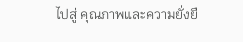ไปสู่ คุณภาพและความยั่งยื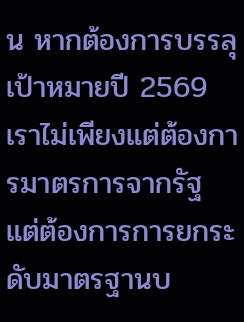น หากต้องการบรรลุเป้าหมายปี 2569 เราไม่เพียงแต่ต้องการมาตรการจากรัฐ แต่ต้องการการยกระดับมาตรฐานบ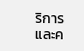ริการและค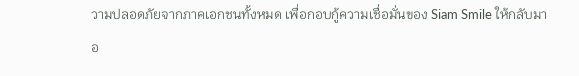วามปลอดภัยจากภาคเอกชนทั้งหมด เพื่อกอบกู้ความเชื่อมั่นของ Siam Smile ให้กลับมาอ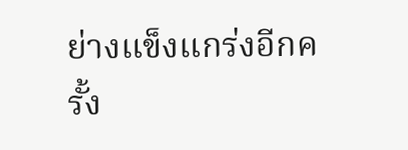ย่างแข็งแกร่งอีกครั้ง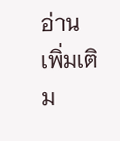อ่านเพิ่มเติม